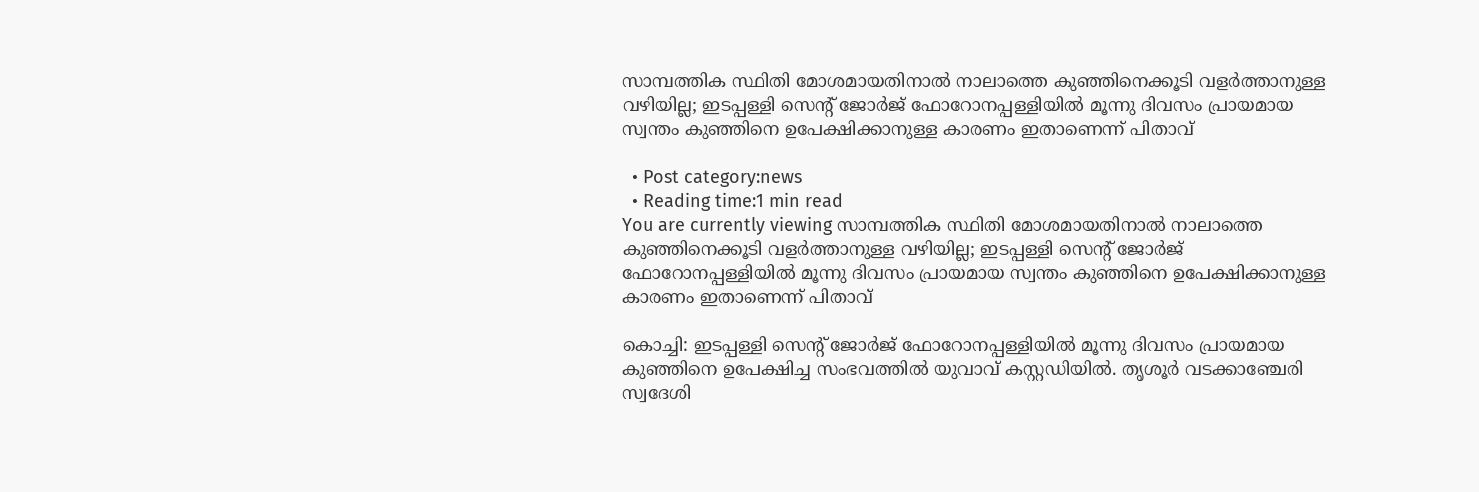സാമ്പത്തിക സ്ഥിതി മോശമായതിനാല്‍ നാലാത്തെ കുഞ്ഞിനെക്കൂടി വളര്‍ത്താനുള്ള വഴിയില്ല; ഇടപ്പള്ളി സെന്റ് ജോര്‍ജ് ഫോറോനപ്പള്ളിയില്‍ മൂന്നു ദിവസം പ്രായമായ സ്വന്തം കുഞ്ഞിനെ ഉപേക്ഷിക്കാനുള്ള കാരണം ഇതാണെന്ന് പിതാവ്

  • Post category:news
  • Reading time:1 min read
You are currently viewing സാമ്പത്തിക സ്ഥിതി മോശമായതിനാല്‍ നാലാത്തെ കുഞ്ഞിനെക്കൂടി വളര്‍ത്താനുള്ള വഴിയില്ല; ഇടപ്പള്ളി സെന്റ് ജോര്‍ജ് ഫോറോനപ്പള്ളിയില്‍ മൂന്നു ദിവസം പ്രായമായ സ്വന്തം കുഞ്ഞിനെ ഉപേക്ഷിക്കാനുള്ള കാരണം ഇതാണെന്ന് പിതാവ്

കൊച്ചി: ഇടപ്പള്ളി സെന്റ് ജോര്‍ജ് ഫോറോനപ്പള്ളിയില്‍ മൂന്നു ദിവസം പ്രായമായ കുഞ്ഞിനെ ഉപേക്ഷിച്ച സംഭവത്തില്‍ യുവാവ് കസ്റ്റഡിയില്‍. തൃശൂര്‍ വടക്കാഞ്ചേരി സ്വദേശി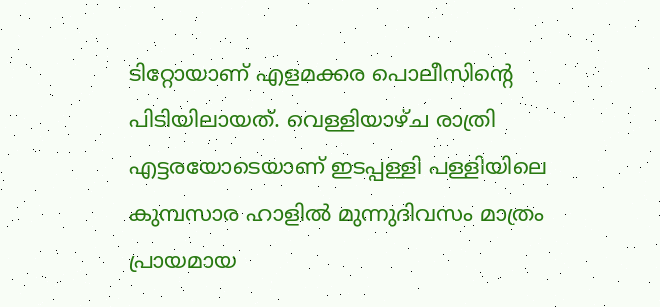ടിറ്റോയാണ് എളമക്കര പൊലീസിന്റെ
പിടിയിലായത്. വെള്ളിയാഴ്ച രാത്രി എട്ടരയോടെയാണ് ഇടപ്പള്ളി പള്ളിയിലെ കുമ്പസാര ഹാളില്‍ മുന്നുദിവസം മാത്രം പ്രായമായ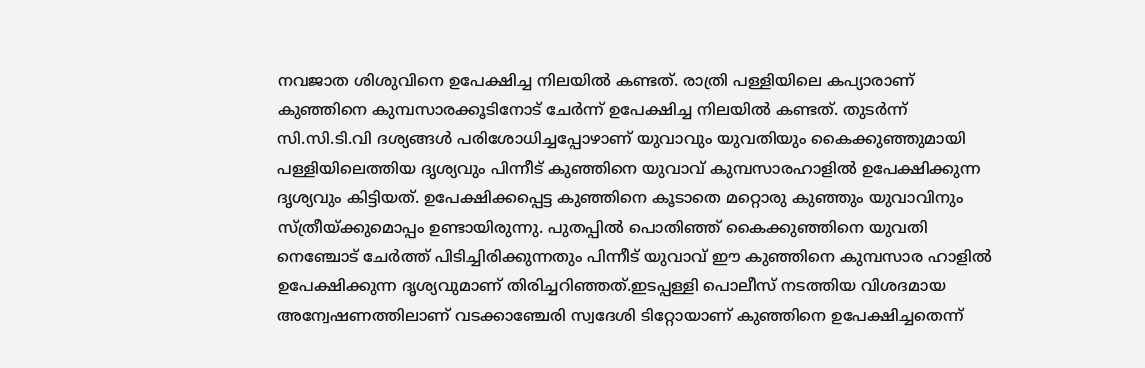നവജാത ശിശുവിനെ ഉപേക്ഷിച്ച നിലയില്‍ കണ്ടത്. രാത്രി പള്ളിയിലെ കപ്യാരാണ് കുഞ്ഞിനെ കുമ്പസാരക്കൂടിനോട് ചേര്‍ന്ന് ഉപേക്ഷിച്ച നിലയില്‍ കണ്ടത്. തുടര്‍ന്ന് സി.സി.ടി.വി ദശ്യങ്ങള്‍ പരിശോധിച്ചപ്പോഴാണ് യുവാവും യുവതിയും കൈക്കുഞ്ഞുമായി പള്ളിയിലെത്തിയ ദൃശ്യവും പിന്നീട് കുഞ്ഞിനെ യുവാവ് കുമ്പസാരഹാളില്‍ ഉപേക്ഷിക്കുന്ന ദൃശ്യവും കിട്ടിയത്. ഉപേക്ഷിക്കപ്പെട്ട കുഞ്ഞിനെ കൂടാതെ മറ്റൊരു കുഞ്ഞും യുവാവിനും സ്ത്രീയ്ക്കുമൊപ്പം ഉണ്ടായിരുന്നു. പുതപ്പില്‍ പൊതിഞ്ഞ് കൈക്കുഞ്ഞിനെ യുവതി നെഞ്ചോട് ചേര്‍ത്ത് പിടിച്ചിരിക്കുന്നതും പിന്നീട് യുവാവ് ഈ കുഞ്ഞിനെ കുമ്പസാര ഹാളില്‍ ഉപേക്ഷിക്കുന്ന ദൃശ്യവുമാണ് തിരിച്ചറിഞ്ഞത്.ഇടപ്പള്ളി പൊലീസ് നടത്തിയ വിശദമായ അന്വേഷണത്തിലാണ് വടക്കാഞ്ചേരി സ്വദേശി ടിറ്റോയാണ് കുഞ്ഞിനെ ഉപേക്ഷിച്ചതെന്ന്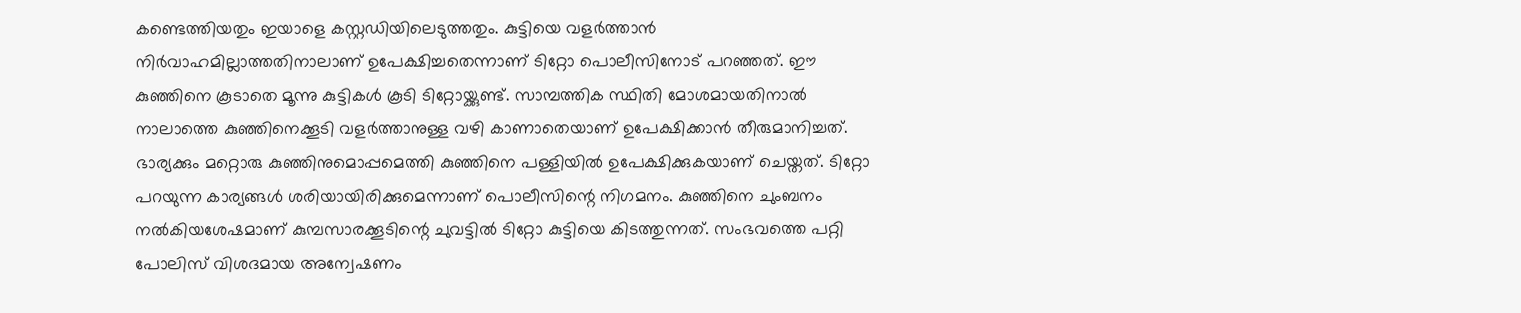കണ്ടെത്തിയതും ഇയാളെ കസ്റ്റഡിയിലെടുത്തതും. കുട്ടിയെ വളര്‍ത്താന്‍ നിര്‍വാഹമില്ലാത്തതിനാലാണ് ഉപേക്ഷിച്ചതെന്നാണ് ടിറ്റോ പൊലീസിനോട് പറഞ്ഞത്. ഈ കുഞ്ഞിനെ കൂടാതെ മൂന്നു കുട്ടികള്‍ കൂടി ടിറ്റോയ്ക്കുണ്ട്. സാമ്പത്തിക സ്ഥിതി മോശമായതിനാല്‍ നാലാത്തെ കുഞ്ഞിനെക്കൂടി വളര്‍ത്താനുള്ള വഴി കാണാതെയാണ് ഉപേക്ഷിക്കാന്‍ തീരുമാനിച്ചത്. ഭാര്യക്കും മറ്റൊരു കുഞ്ഞിനുമൊപ്പമെത്തി കുഞ്ഞിനെ പള്ളിയില്‍ ഉപേക്ഷിക്കുകയാണ് ചെയ്തത്. ടിറ്റോ പറയുന്ന കാര്യങ്ങള്‍ ശരിയായിരിക്കുമെന്നാണ് പൊലീസിന്റെ നിഗമനം. കുഞ്ഞിനെ ചുംബനം നല്‍കിയശേഷമാണ് കുമ്പസാരക്കൂടിന്റെ ചുവട്ടില്‍ ടിറ്റോ കുട്ടിയെ കിടത്തുന്നത്. സംഭവത്തെ പറ്റി പോലിസ് വിശദമായ അന്വേഷണം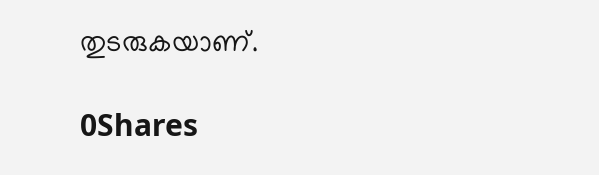തുടരുകയാണ്.

0Shares